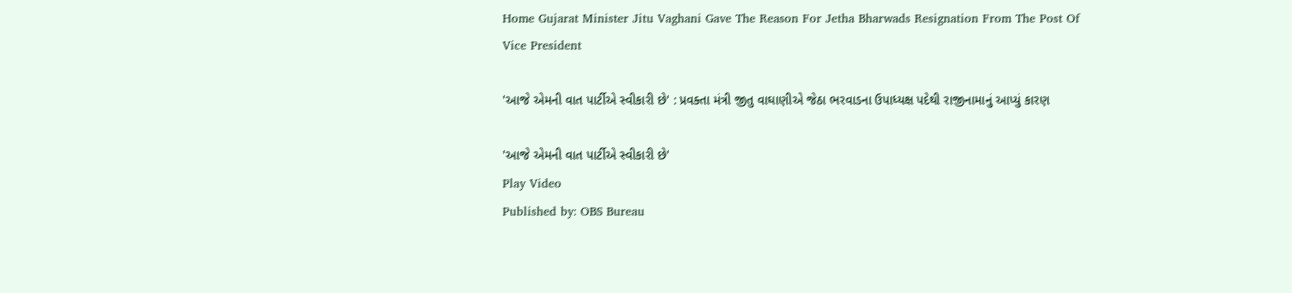Home Gujarat Minister Jitu Vaghani Gave The Reason For Jetha Bharwads Resignation From The Post Of Vice President

'આજે એમની વાત પાર્ટીએ સ્વીકારી છે' : પ્રવક્તા મંત્રી જીતુ વાઘાણીએ જેઠા ભરવાડના ઉપાધ્યક્ષ પદેથી રાજીનામાનું આપ્યું કારણ

'આજે એમની વાત પાર્ટીએ સ્વીકારી છે'
Play Video
Published by: OBS Bureau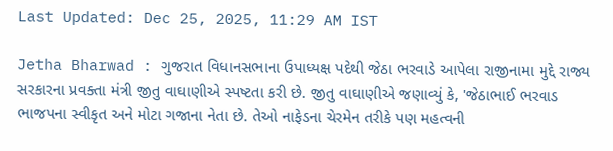Last Updated: Dec 25, 2025, 11:29 AM IST

Jetha Bharwad : ગુજરાત વિધાનસભાના ઉપાધ્યક્ષ પદેથી જેઠા ભરવાડે આપેલા રાજીનામા મુદ્દે રાજ્ય સરકારના પ્રવક્તા મંત્રી જીતુ વાઘાણીએ સ્પષ્ટતા કરી છે. જીતુ વાઘાણીએ જણાવ્યું કે, 'જેઠાભાઈ ભરવાડ ભાજપના સ્વીકૃત અને મોટા ગજાના નેતા છે. તેઓ નાફેડના ચેરમેન તરીકે પણ મહત્વની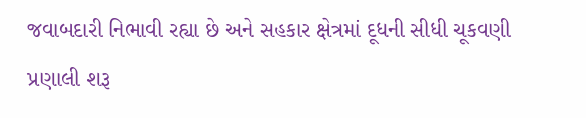જવાબદારી નિભાવી રહ્યા છે અને સહકાર ક્ષેત્રમાં દૂધની સીધી ચૂકવણી પ્રણાલી શરૂ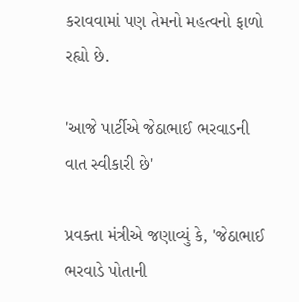કરાવવામાં પણ તેમનો મહત્વનો ફાળો રહ્યો છે.

'આજે પાર્ટીએ જેઠાભાઈ ભરવાડની વાત સ્વીકારી છે'

પ્રવક્તા મંત્રીએ જણાવ્યું કે, 'જેઠાભાઈ ભરવાડે પોતાની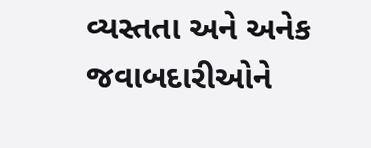વ્યસ્તતા અને અનેક જવાબદારીઓને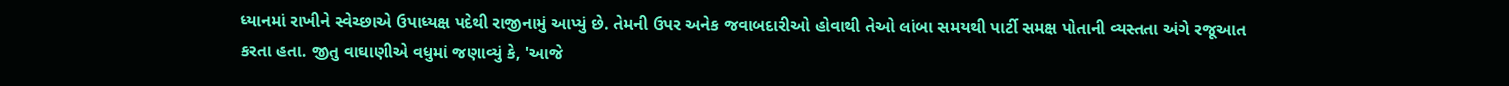ધ્યાનમાં રાખીને સ્વેચ્છાએ ઉપાધ્યક્ષ પદેથી રાજીનામું આપ્યું છે. તેમની ઉપર અનેક જવાબદારીઓ હોવાથી તેઓ લાંબા સમયથી પાર્ટી સમક્ષ પોતાની વ્યસ્તતા અંગે રજૂઆત કરતા હતા. જીતુ વાઘાણીએ વધુમાં જણાવ્યું કે, 'આજે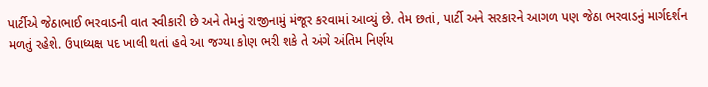પાર્ટીએ જેઠાભાઈ ભરવાડની વાત સ્વીકારી છે અને તેમનું રાજીનામું મંજૂર કરવામાં આવ્યું છે. તેમ છતાં, પાર્ટી અને સરકારને આગળ પણ જેઠા ભરવાડનું માર્ગદર્શન મળતું રહેશે. ઉપાધ્યક્ષ પદ ખાલી થતાં હવે આ જગ્યા કોણ ભરી શકે તે અંગે અંતિમ નિર્ણય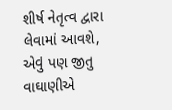શીર્ષ નેતૃત્વ દ્વારા લેવામાં આવશે, એવું પણ જીતુ વાઘાણીએ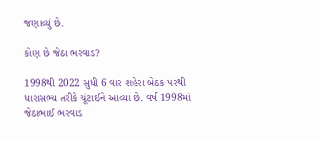જણાવ્યું છે.

કોણ છે જેઠા ભરવાડ?

1998થી 2022 સુધી 6 વાર શહેરા બેઠક પરથી ધારાસભ્ય તરીકે ચૂંટાઈને આવ્યા છે. વર્ષ 1998માં જેઠાભાઈ ભરવાડ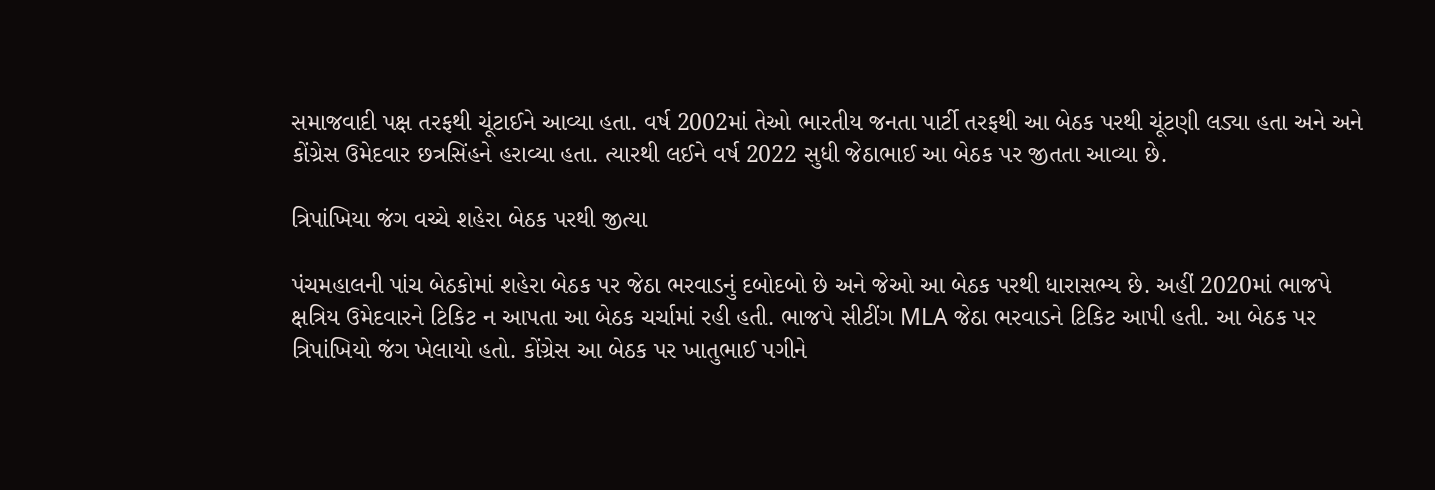સમાજવાદી પક્ષ તરફથી ચૂંટાઈને આવ્યા હતા. વર્ષ 2002માં તેઓ ભારતીય જનતા પાર્ટી તરફથી આ બેઠક પરથી ચૂંટણી લડ્યા હતા અને અને કોંગ્રેસ ઉમેદવાર છત્રસિંહને હરાવ્યા હતા. ત્યારથી લઈને વર્ષ 2022 સુધી જેઠાભાઈ આ બેઠક પર જીતતા આવ્યા છે.

ત્રિપાંખિયા જંગ વચ્ચે શહેરા બેઠક પરથી જીત્યા

પંચમહાલની પાંચ બેઠકોમાં શહેરા બેઠક પર જેઠા ભરવાડનું દબોદબો છે અને જેઓ આ બેઠક પરથી ધારાસભ્ય છે. અહીં 2020માં ભાજપે ક્ષત્રિય ઉમેદવારને ટિકિટ ન આપતા આ બેઠક ચર્ચામાં રહી હતી. ભાજપે સીટીંગ MLA જેઠા ભરવાડને ટિકિટ આપી હતી. આ બેઠક પર ત્રિપાંખિયો જંગ ખેલાયો હતો. કોંગ્રેસ આ બેઠક પર ખાતુભાઈ પગીને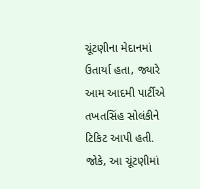ચૂંટણીના મેદાનમાં ઉતાર્યા હતા, જ્યારે આમ આદમી પાર્ટીએ તખતસિંહ સોલંકીને ટિકિટ આપી હતી. જોકે, આ ચૂંટણીમાં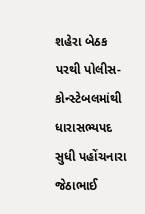શહેરા બેઠક પરથી પોલીસ-કોન્સ્ટેબલમાંથી ધારાસભ્યપદ સુધી પહોંચનારા જેઠાભાઈ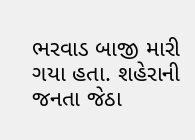ભરવાડ બાજી મારી ગયા હતા. શહેરાની જનતા જેઠા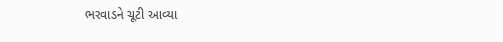ભરવાડને ચૂટી આવ્યા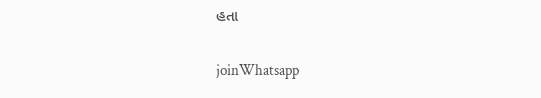હતા

joinWhatsapp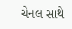ચેનલ સાથે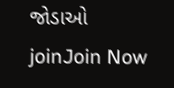જોડાઓ
joinJoin Now